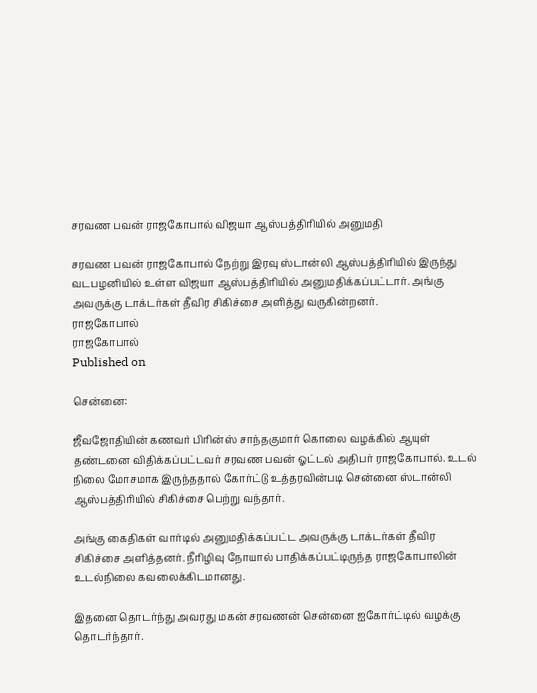சரவண பவன் ராஜகோபால் விஜயா ஆஸ்பத்திரியில் அனுமதி

சரவண பவன் ராஜகோபால் நேற்று இரவு ஸ்டான்லி ஆஸ்பத்திரியில் இருந்து வடபழனியில் உள்ள விஜயா ஆஸ்பத்திரியில் அனுமதிக்கப்பட்டார். அங்கு அவருக்கு டாக்டர்கள் தீவிர சிகிச்சை அளித்து வருகின்றனர்.
ராஜகோபால்
ராஜகோபால்
Published on

சென்னை:

ஜீவஜோதியின் கணவர் பிரின்ஸ் சாந்தகுமார் கொலை வழக்கில் ஆயுள் தண்டனை விதிக்கப்பட்டவர் சரவண பவன் ஓட்டல் அதிபர் ராஜகோபால். உடல் நிலை மோசமாக இருந்ததால் கோர்ட்டு உத்தரவின்படி சென்னை ஸ்டான்லி ஆஸ்பத்திரியில் சிகிச்சை பெற்று வந்தார்.

அங்கு கைதிகள் வார்டில் அனுமதிக்கப்பட்ட அவருக்கு டாக்டர்கள் தீவிர சிகிச்சை அளித்தனர். நீரிழிவு நோயால் பாதிக்கப்பட்டிருந்த ராஜகோபாலின் உடல்நிலை கவலைக்கிடமானது.

இதனை தொடர்ந்து அவரது மகன் சரவணன் சென்னை ஐகோர்ட்டில் வழக்கு தொடர்ந்தார்.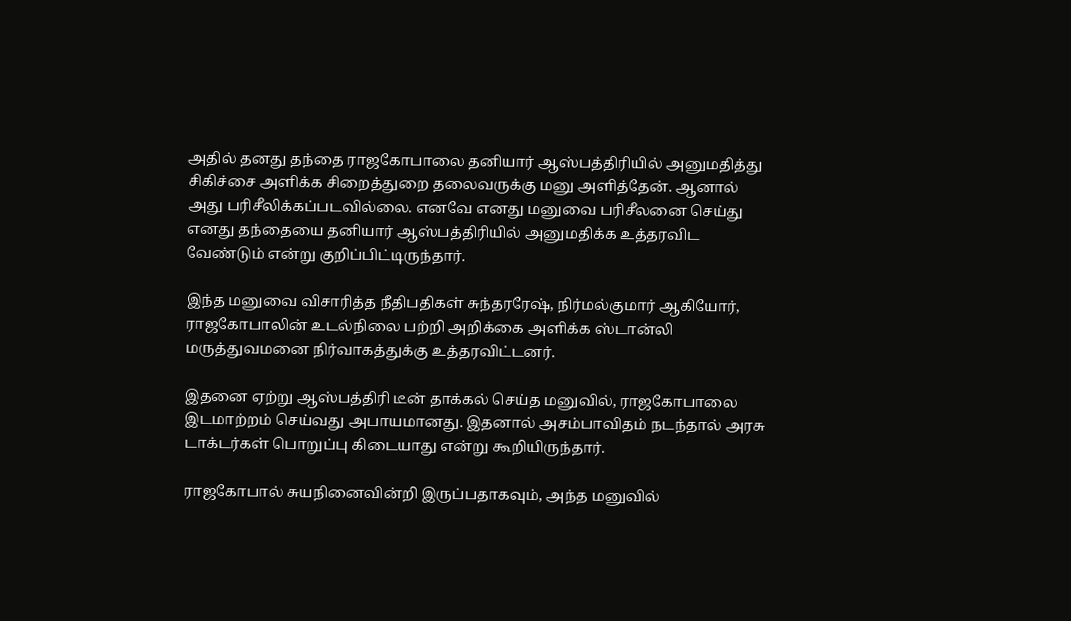அதில் தனது தந்தை ராஜகோபாலை தனியார் ஆஸ்பத்திரியில் அனுமதித்து சிகிச்சை அளிக்க சிறைத்துறை தலைவருக்கு மனு அளித்தேன். ஆனால் அது பரிசீலிக்கப்படவில்லை. எனவே எனது மனுவை பரிசீலனை செய்து எனது தந்தையை தனியார் ஆஸ்பத்திரியில் அனுமதிக்க உத்தரவிட வேண்டும் என்று குறிப்பிட்டிருந்தார்.

இந்த மனுவை விசாரித்த நீதிபதிகள் சுந்தரரேஷ், நிர்மல்குமார் ஆகியோர், ராஜகோபாலின் உடல்நிலை பற்றி அறிக்கை அளிக்க ஸ்டான்லி மருத்துவமனை நிர்வாகத்துக்கு உத்தரவிட்டனர்.

இதனை ஏற்று ஆஸ்பத்திரி டீன் தாக்கல் செய்த மனுவில், ராஜகோபாலை இடமாற்றம் செய்வது அபாயமானது. இதனால் அசம்பாவிதம் நடந்தால் அரசு டாக்டர்கள் பொறுப்பு கிடையாது என்று கூறியிருந்தார்.

ராஜகோபால் சுயநினைவின்றி இருப்பதாகவும், அந்த மனுவில்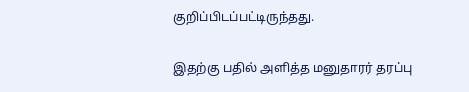குறிப்பிடப்பட்டிருந்தது.

இதற்கு பதில் அளித்த மனுதாரர் தரப்பு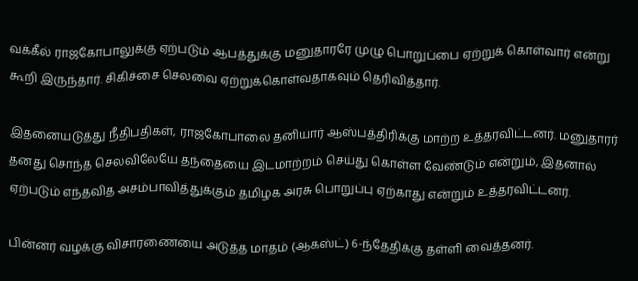வக்கீல் ராஜகோபாலுக்கு ஏற்படும் ஆபத்துக்கு மனுதாரரே முழு பொறுப்பை ஏற்றுக் கொள்வார் என்று கூறி இருந்தார். சிகிச்சை செலவை ஏற்றுக்கொள்வதாகவும் தெரிவித்தார்.

இதனையடுத்து நீதிபதிகள், ராஜகோபாலை தனியார் ஆஸ்பத்திரிக்கு மாற்ற உத்தரவிட்டனர். மனுதாரர் தனது சொந்த செலவிலேயே தந்தையை இடமாற்றம் செய்து கொள்ள வேண்டும் என்றும், இதனால் ஏற்படும் எந்தவித அசம்பாவித்துக்கும் தமிழக அரசு பொறுப்பு ஏற்காது என்றும் உத்தரவிட்டனர்.

பின்னர் வழக்கு விசாரணையை அடுத்த மாதம் (ஆகஸ்ட்) 6-ந்தேதிக்கு தள்ளி வைத்தனர்.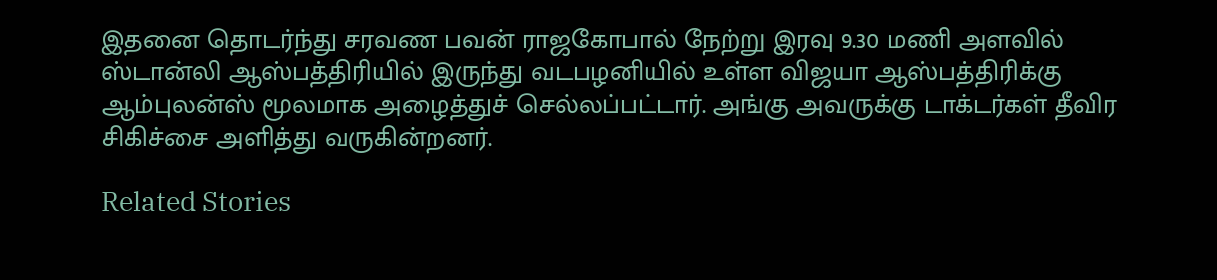இதனை தொடர்ந்து சரவண பவன் ராஜகோபால் நேற்று இரவு 9.30 மணி அளவில் ஸ்டான்லி ஆஸ்பத்திரியில் இருந்து வடபழனியில் உள்ள விஜயா ஆஸ்பத்திரிக்கு ஆம்புலன்ஸ் மூலமாக அழைத்துச் செல்லப்பட்டார். அங்கு அவருக்கு டாக்டர்கள் தீவிர சிகிச்சை அளித்து வருகின்றனர்.

Related Stories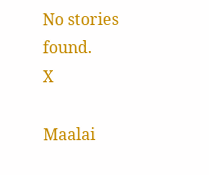No stories found.
X

Maalai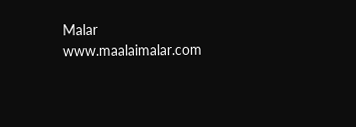Malar
www.maalaimalar.com